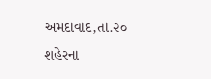અમદાવાદ,તા.૨૦
શહેરના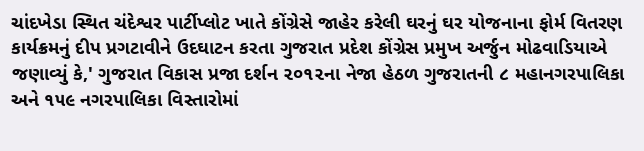ચાંદખેડા સ્થિત ચંદેશ્વર પાર્ટીપ્લોટ ખાતે કોંગ્રેસે જાહેર કરેલી ઘરનું ઘર યોજનાના ફોર્મ વિતરણ કાર્યક્રમનું દીપ પ્રગટાવીને ઉદઘાટન કરતા ગુજરાત પ્રદેશ કોંગ્રેસ પ્રમુખ અર્જુન મોઢવાડિયાએ જણાવ્યું કે,' ગુજરાત વિકાસ પ્રજા દર્શન ૨૦૧૨ના નેજા હેઠળ ગુજરાતની ૮ મહાનગરપાલિકા અને ૧૫૯ નગરપાલિકા વિસ્તારોમાં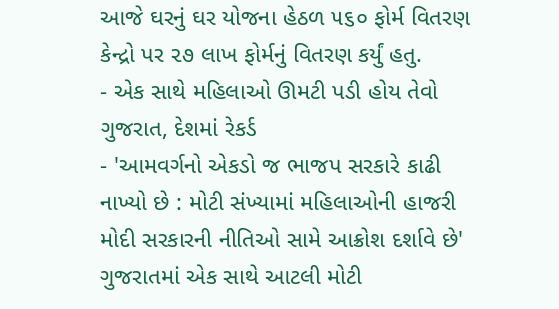આજે ઘરનું ઘર યોજના હેઠળ ૫૬૦ ફોર્મ વિતરણ કેન્દ્રો પર ૨૭ લાખ ફોર્મનું વિતરણ કર્યું હતુ.
- એક સાથે મહિલાઓ ઊમટી પડી હોય તેવો ગુજરાત, દેશમાં રેકર્ડ
- 'આમવર્ગનો એકડો જ ભાજપ સરકારે કાઢી નાખ્યો છે : મોટી સંખ્યામાં મહિલાઓની હાજરી મોદી સરકારની નીતિઓ સામે આક્રોશ દર્શાવે છે'
ગુજરાતમાં એક સાથે આટલી મોટી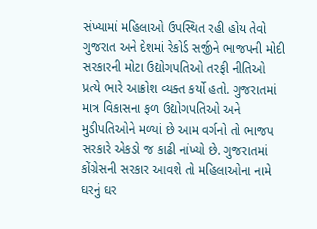સંખ્યામાં મહિલાઓ ઉપસ્થિત રહી હોય તેવો ગુજરાત અને દેશમાં રેકોર્ડ સર્જીને ભાજપની મોદી સરકારની મોટા ઉદ્યોગપતિઓ તરફી નીતિઓ પ્રત્યે ભારે આક્રોશ વ્યક્ત કર્યો હતો. ગુજરાતમાં માત્ર વિકાસના ફળ ઉદ્યોગપતિઓ અને મુડીપતિઓને મળ્યાં છે આમ વર્ગનો તો ભાજપ સરકારે એકડો જ કાઢી નાંખ્યો છે. ગુજરાતમાં કોંગ્રેસની સરકાર આવશે તો મહિલાઓના નામે ઘરનું ઘર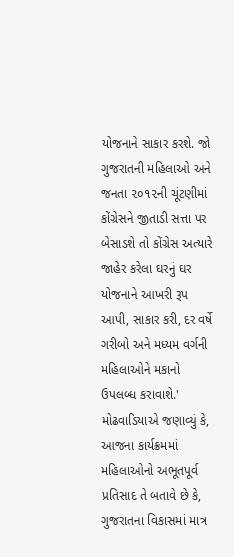યોજનાને સાકાર કરશે. જો ગુજરાતની મહિલાઓ અને જનતા ૨૦૧૨ની ચૂંટણીમાં કોંગ્રેસને જીતાડી સત્તા પર બેસાડશે તો કોંગ્રેસ અત્યારે જાહેર કરેલા ઘરનું ઘર યોજનાને આખરી રૂપ આપી, સાકાર કરી, દર વર્ષે ગરીબો અને મધ્યમ વર્ગની મહિલાઓને મકાનો ઉપલબ્ધ કરાવાશે.' મોઢવાડિયાએ જણાવ્યું કે, આજના કાર્યક્રમમાં મહિલાઓનો અભૂતપૂર્વ પ્રતિસાદ તે બતાવે છે કે, ગુજરાતના વિકાસમાં માત્ર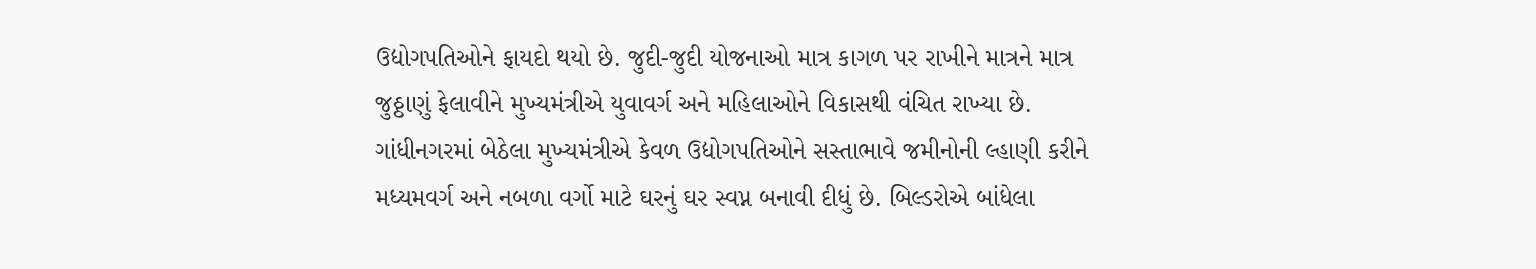ઉદ્યોગપતિઓને ફાયદો થયો છે. જુદી-જુદી યોજનાઓ માત્ર કાગળ પર રાખીને માત્રને માત્ર જુઠ્ઠાણું ફેલાવીને મુખ્યમંત્રીએ યુવાવર્ગ અને મહિલાઓને વિકાસથી વંચિત રાખ્યા છે.
ગાંધીનગરમાં બેઠેલા મુખ્યમંત્રીએ કેવળ ઉદ્યોગપતિઓને સસ્તાભાવે જમીનોની લ્હાણી કરીને મધ્યમવર્ગ અને નબળા વર્ગો માટે ઘરનું ઘર સ્વપ્ન બનાવી દીધું છે. બિલ્ડરોએ બાંધેલા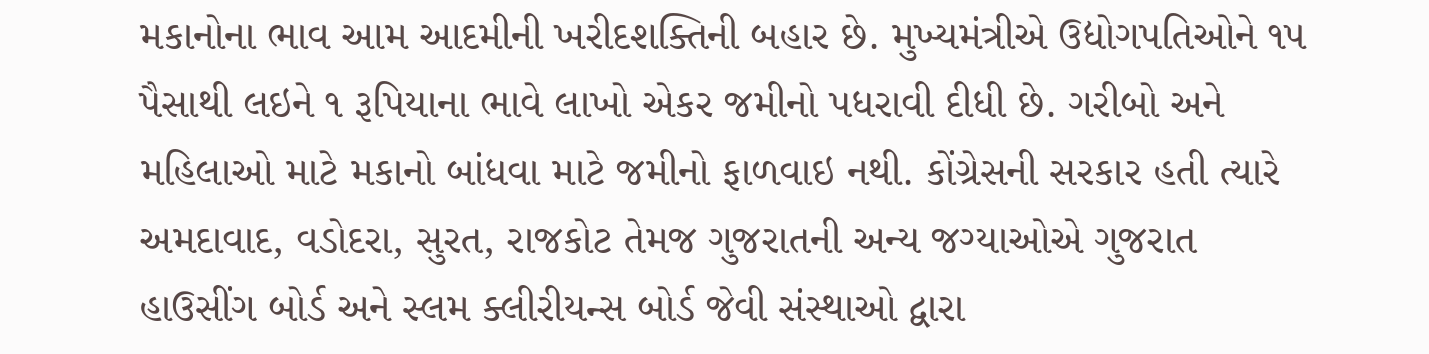મકાનોના ભાવ આમ આદમીની ખરીદશક્તિની બહાર છે. મુખ્યમંત્રીએ ઉદ્યોગપતિઓને ૧૫ પૈસાથી લઇને ૧ રૂપિયાના ભાવે લાખો એકર જમીનો પધરાવી દીધી છે. ગરીબો અને મહિલાઓ માટે મકાનો બાંધવા માટે જમીનો ફાળવાઇ નથી. કોંગ્રેસની સરકાર હતી ત્યારે અમદાવાદ, વડોદરા, સુરત, રાજકોટ તેમજ ગુજરાતની અન્ય જગ્યાઓએ ગુજરાત હાઉસીંગ બોર્ડ અને સ્લમ ક્લીરીયન્સ બોર્ડ જેવી સંસ્થાઓ દ્વારા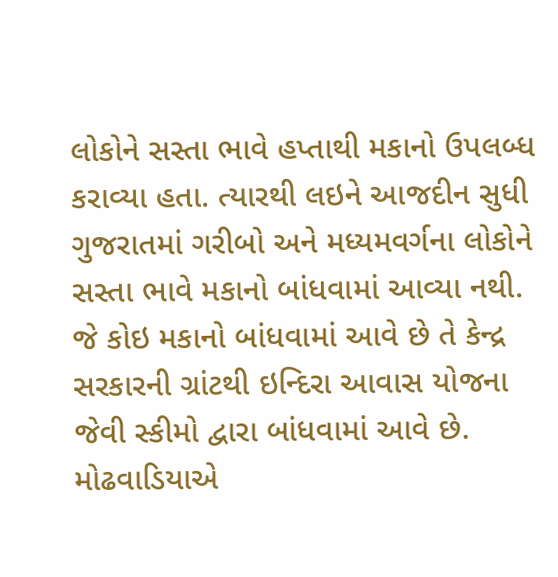લોકોને સસ્તા ભાવે હપ્તાથી મકાનો ઉપલબ્ધ કરાવ્યા હતા. ત્યારથી લઇને આજદીન સુધી ગુજરાતમાં ગરીબો અને મધ્યમવર્ગના લોકોને સસ્તા ભાવે મકાનો બાંધવામાં આવ્યા નથી. જે કોઇ મકાનો બાંધવામાં આવે છે તે કેન્દ્ર સરકારની ગ્રાંટથી ઇન્દિરા આવાસ યોજના જેવી સ્કીમો દ્વારા બાંધવામાં આવે છે.
મોઢવાડિયાએ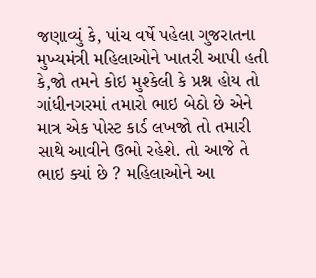જણાવ્યું કે, પાંચ વર્ષે પહેલા ગુજરાતના મુખ્યમંત્રી મહિલાઓને ખાતરી આપી હતી કે,જો તમને કોઇ મુશ્કેલી કે પ્રશ્ન હોય તો ગાંધીનગરમાં તમારો ભાઇ બેઠો છે એને માત્ર એક પોસ્ટ કાર્ડ લખજો તો તમારી સાથે આવીને ઉભો રહેશે. તો આજે તે ભાઇ ક્યાં છે ? મહિલાઓને આ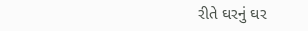રીતે ઘરનું ઘર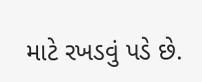માટે રખડવું પડે છે.